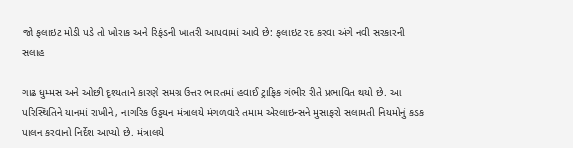જો ફલાઇટ મોડી પડે તો ખોરાક અને રિફંડની ખાતરી આપવામાં આવે છે: ફલાઇટ રદ કરવા અંગે નવી સરકારની સલાહ

ગાઢ ધુમ્મસ અને ઓછી દૃશ્યતાને કારણે સમગ્ર ઉત્તર ભારતમાં હવાઈ ટ્રાફિક ગંભીર રીતે પ્રભાવિત થયો છે. આ પરિસ્થિતિને યાનમાં રાખીને, નાગરિક ઉડ્ડયન મંત્રાલયે મંગળવારે તમામ એરલાઇન્સને મુસાફરો સલામતી નિયમોનું કડક પાલન કરવાનો નિર્દેશ આપ્યો છે. મંત્રાલયે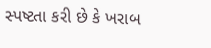સ્પષ્ટતા કરી છે કે ખરાબ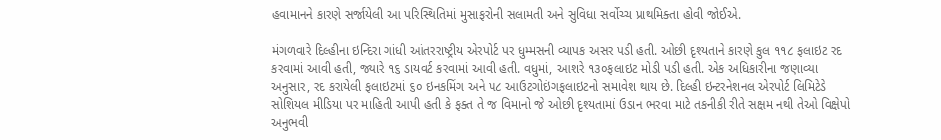હવામાનને કારણે સર્જાયેલી આ પરિસ્થિતિમાં મુસાફરોની સલામતી અને સુવિધા સર્વોચ્ચ પ્રાથમિક્તા હોવી જોઈએ.

મંગળવારે દિલ્હીના ઇન્દિરા ગાંધી આંતરરાષ્ટ્રીય એરપોર્ટ પર ધુમ્મસની વ્યાપક અસર પડી હતી. ઓછી દૃશ્યતાને કારણે કુલ ૧૧૮ ફલાઇટ રદ કરવામાં આવી હતી, જ્યારે ૧૬ ડાયવર્ટ કરવામાં આવી હતી. વધુમાં, આશરે ૧૩૦ફલાઇટ મોડી પડી હતી. એક અધિકારીના જણાવ્યા અનુસાર, રદ કરાયેલી ફલાઇટમાં ૬૦ ઇનકમિંગ અને ૫૮ આઉટગોઇંગફલાઇટનો સમાવેશ થાય છે. દિલ્હી ઇન્ટરનેશનલ એરપોર્ટ લિમિટેડે સોશિયલ મીડિયા પર માહિતી આપી હતી કે ફક્ત તે જ વિમાનો જે ઓછી દૃશ્યતામાં ઉડાન ભરવા માટે તકનીકી રીતે સક્ષમ નથી તેઓ વિક્ષેપો અનુભવી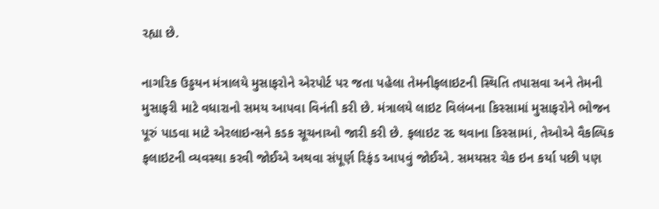રહ્યા છે.

નાગરિક ઉડ્ડયન મંત્રાલયે મુસાફરોને એરપોર્ટ પર જતા પહેલા તેમનીફલાઇટની સ્થિતિ તપાસવા અને તેમની મુસાફરી માટે વધારાનો સમય આપવા વિનંતી કરી છે. મંત્રાલયે લાઇટ વિલંબના કિસ્સામાં મુસાફરોને ભોજન પૂરું પાડવા માટે એરલાઇન્સને કડક સૂચનાઓ જારી કરી છે. ફલાઇટ રદ થવાના કિસ્સામાં, તેઓએ વૈકલ્પિક ફલાઇટની વ્યવસ્થા કરવી જોઈએ અથવા સંપૂર્ણ રિફંડ આપવું જોઈએ. સમયસર ચેક ઇન કર્યા પછી પણ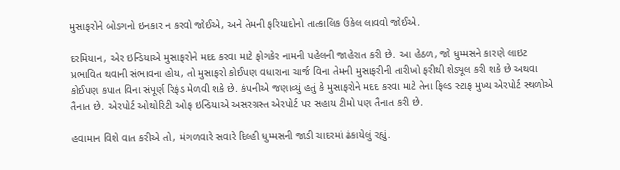મુસાફરોને બોડગનો ઇનકાર ન કરવો જોઈએ, અને તેમની ફરિયાદોનો તાત્કાલિક ઉકેલ લાવવો જોઈએ.

દરમિયાન, એર ઇન્ડિયાએ મુસાફરોને મદદ કરવા માટે ફોગકેર નામની પહેલની જાહેરાત કરી છે. આ હેઠળ, જો ધુમ્મસને કારણે લાઇટ પ્રભાવિત થવાની સંભાવના હોય, તો મુસાફરો કોઈપણ વધારાના ચાર્જ વિના તેમની મુસાફરીની તારીખો ફરીથી શેડ્યૂલ કરી શકે છે અથવા કોઈપણ કપાત વિના સંપૂર્ણ રિફંડ મેળવી શકે છે. કંપનીએ જણાવ્યું હતું કે મુસાફરોને મદદ કરવા માટે તેના ફિલ્ડ સ્ટાફ મુખ્ય એરપોર્ટ સ્થળોએ તૈનાત છે. એરપોર્ટ ઓથોરિટી ઓફ ઇન્ડિયાએ અસરગ્રસ્ત એરપોર્ટ પર સહાય ટીમો પણ તૈનાત કરી છે.

હવામાન વિશે વાત કરીએ તો, મંગળવારે સવારે દિલ્હી ધુમ્મસની જાડી ચાદરમાં ઢંકાયેલું રહ્યું.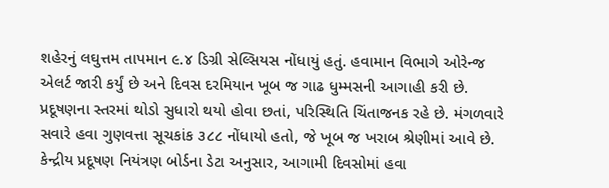શહેરનું લઘુત્તમ તાપમાન ૯.૪ ડિગ્રી સેલ્સિયસ નોંધાયું હતું. હવામાન વિભાગે ઓરેન્જ એલર્ટ જારી કર્યું છે અને દિવસ દરમિયાન ખૂબ જ ગાઢ ધુમ્મસની આગાહી કરી છે. પ્રદૂષણના સ્તરમાં થોડો સુધારો થયો હોવા છતાં, પરિસ્થિતિ ચિંતાજનક રહે છે. મંગળવારે સવારે હવા ગુણવત્તા સૂચકાંક ૩૮૮ નોંધાયો હતો, જે ખૂબ જ ખરાબ શ્રેણીમાં આવે છે. કેન્દ્રીય પ્રદૂષણ નિયંત્રણ બોર્ડના ડેટા અનુસાર, આગામી દિવસોમાં હવા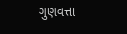ગુણવત્તા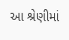આ શ્રેણીમાં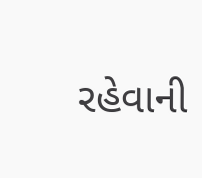રહેવાની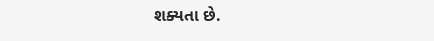શક્યતા છે.